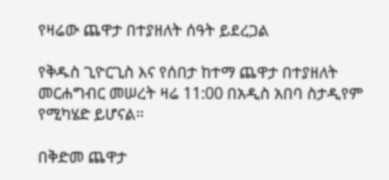የዛሬው ጨዋታ በተያዘለት ሰዓት ይደረጋል

የቅዱስ ጊዮርጊስ እና የሰበታ ከተማ ጨዋታ በተያዘለት መርሐግብር መሠረት ዛሬ 11:00 በአዲስ አበባ ስታዲየም የሚካሄድ ይሆናል።

በቅድመ ጨዋታ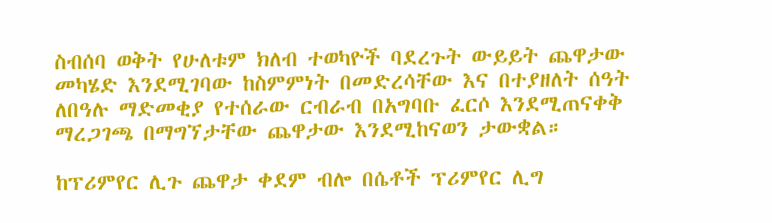ስብሰባ ወቅት የሁለቱም ክለብ ተወካዮች ባደረጉት ውይይት ጨዋታው መካሄድ እንደሚገባው ከስምምነት በመድረሳቸው እና በተያዘለት ሰዓት ለበዓሉ ማድመቂያ የተሰራው ርብራብ በአግባቡ ፈርሶ እንደሚጠናቀቅ ማረጋገጫ በማግኘታቸው ጨዋታው እንደሚከናወን ታውቋል።

ከፕሪምየር ሊጉ ጨዋታ ቀደም ብሎ በሴቶች ፕሪምየር ሊግ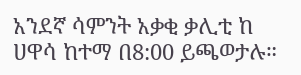አንደኛ ሳምንት አቃቂ ቃሊቲ ከ ሀዋሳ ከተማ በ8:00 ይጫወታሉ።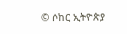© ሶከር ኢትዮጵያ